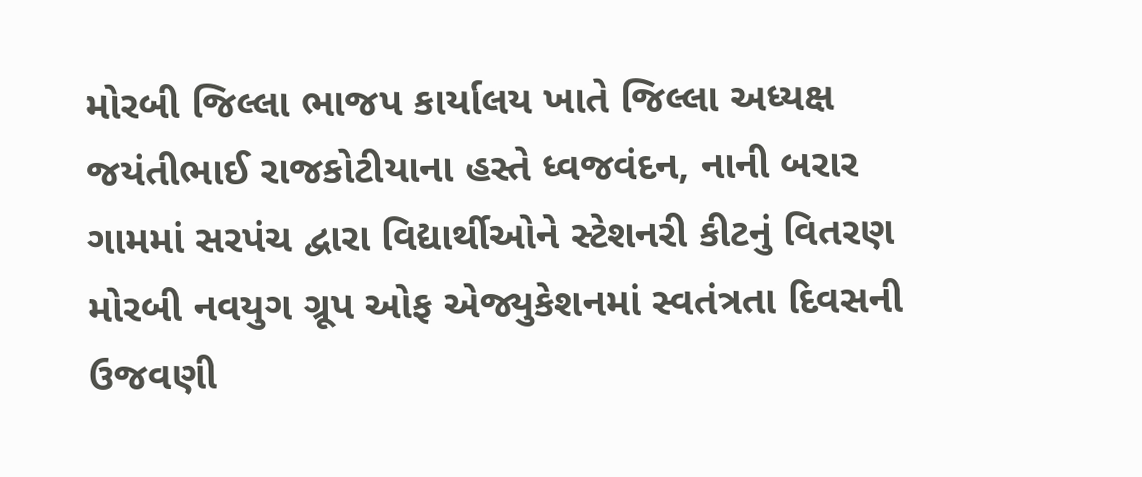મોરબી જિલ્લા ભાજપ કાર્યાલય ખાતે જિલ્લા અધ્યક્ષ જયંતીભાઈ રાજકોટીયાના હસ્તે ધ્વજવંદન, નાની બરાર ગામમાં સરપંચ દ્વારા વિદ્યાર્થીઓને સ્ટેશનરી કીટનું વિતરણ મોરબી નવયુગ ગ્રૂપ ઓફ એજ્યુકેશનમાં સ્વતંત્રતા દિવસની ઉજવણી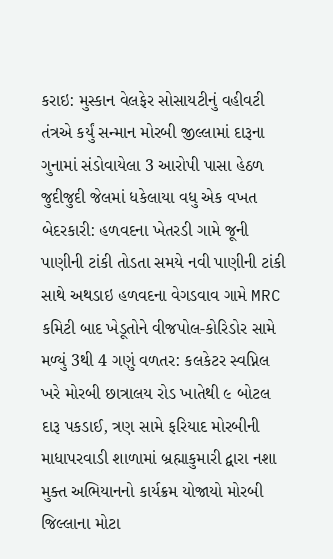કરાઇ: મુસ્કાન વેલફેર સોસાયટીનું વહીવટી તંત્રએ કર્યું સન્માન મોરબી જીલ્લામાં દારૂના ગુનામાં સંડોવાયેલા 3 આરોપી પાસા હેઠળ જુદીજુદી જેલમાં ધકેલાયા વધુ એક વખત બેદરકારી: હળવદના ખેતરડી ગામે જૂની પાણીની ટાંકી તોડતા સમયે નવી પાણીની ટાંકી સાથે અથડાઇ હળવદના વેગડવાવ ગામે MRC કમિટી બાદ ખેડૂતોને વીજપોલ-કોરિડોર સામે મળ્યું 3થી 4 ગણું વળતર: કલકેટર સ્વપ્નિલ ખરે મોરબી છાત્રાલય રોડ ખાતેથી ૯ બોટલ દારૂ પકડાઈ, ત્રણ સામે ફરિયાદ મોરબીની માધાપરવાડી શાળામાં બ્રહ્માકુમારી દ્વારા નશા મુક્ત અભિયાનનો કાર્યક્રમ યોજાયો મોરબી જિલ્લાના મોટા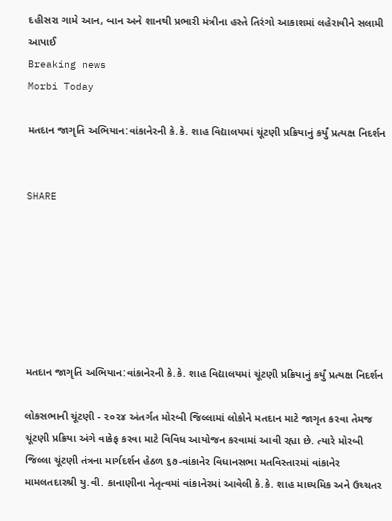દહીસરા ગામે આન, બાન અને શાનથી પ્રભારી મંત્રીના હસ્તે તિરંગો આકાશમાં લહેરાવીને સલામી આપાઈ
Breaking news
Morbi Today

મતદાન જાગૃતિ અભિયાન:વાંકાનેરની કે.કે. શાહ વિદ્યાલયમાં ચૂંટણી પ્રક્રિયાનું કર્યું પ્રત્યક્ષ નિદર્શન


SHARE







મતદાન જાગૃતિ અભિયાન:વાંકાનેરની કે.કે. શાહ વિદ્યાલયમાં ચૂંટણી પ્રક્રિયાનું કર્યું પ્રત્યક્ષ નિદર્શન

લોકસભાની ચૂંટણી - ૨૦૨૪ અંતર્ગત મોરબી જિલ્લામાં લોકોને મતદાન માટે જાગૃત કરવા તેમજ ચૂંટણી પ્રક્રિયા અંગે વાકેફ કરવા માટે વિવિધ આયોજન કરવામાં આવી રહ્યા છે. ત્યારે મોરબી જિલ્લા ચૂંટણી તંત્રના માર્ગદર્શન હેઠળ ૬૭-વાંકાનેર વિધાનસભા મતવિસ્તારમાં વાંકાનેર મામલતદારશ્રી યુ.વી. કાનાણીના નેતૃત્વમાં વાંકાનેરમાં આવેલી કે.કે. શાહ માધ્યમિક અને ઉચ્ચતર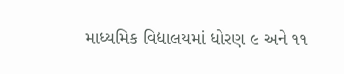માધ્યમિક વિદ્યાલયમાં ધોરણ ૯ અને ૧૧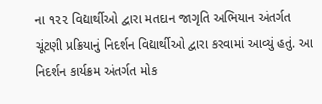ના ૧૨૨ વિદ્યાર્થીઓ દ્વારા મતદાન જાગૃતિ અભિયાન અંતર્ગત ચૂંટણી પ્રક્રિયાનું નિદર્શન વિદ્યાર્થીઓ દ્વારા કરવામાં આવ્યું હતું. આ નિદર્શન કાર્યક્રમ અંતર્ગત મોક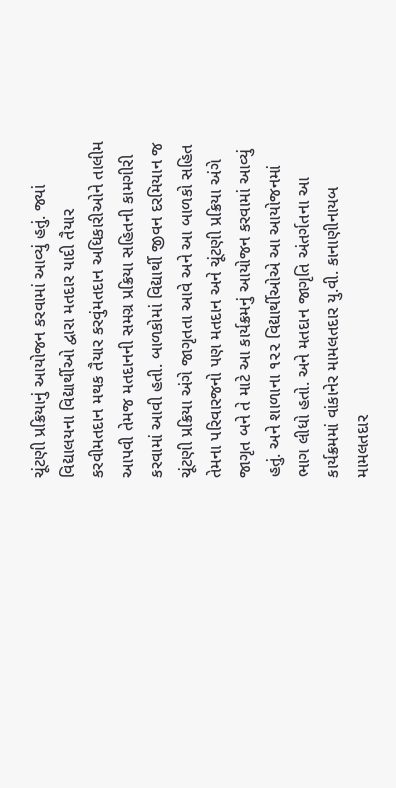ચૂંટણી પ્રક્રિયાનું આયોજન કરવામાં આવ્યું હતું. જ્યાં વિદ્યાલયના વિદ્યાર્થીઓ દ્વારા મતદાર યાદી તૈયાર કરવીમતદાન મથક તૈયાર કરવુંમતદાન અધિકારીઓને તાલીમ આપવી તેમજ મતદાનની સમગ્ર પ્રક્રિયા સહિતની કામગીરી કરવામાં આવી હતી. બાળકોમાં વિદ્યાર્થી જીવન દરમિયાન જ ચૂંટણી પ્રક્રિયા અંગે જાગૃતતા આવે અને આ બાળકો સહિત તેમના પરિવારજનો પણ મતદાન અને ચૂંટણી પ્રક્રિયા અંગે જાગૃત બને તે માટે આ કાર્યક્રમનું આયોજન કરવામાં આવ્યું હતું. અને શાળાના ૧૨૨ વિદ્યાર્થીઓએ આ આયોજનમાં ભાગ લીધો હતો. અને મતદાન જાગૃતિ અંતર્ગતના આ કાર્યક્રમમાં વાંકાનેર મામલતદાર યુ.વી. કાનાણીનાયબ મામલતદાર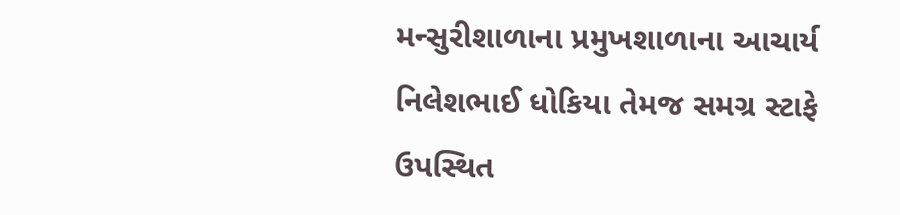મન્સુરીશાળાના પ્રમુખશાળાના આચાર્ય નિલેશભાઈ ધોકિયા તેમજ સમગ્ર સ્ટાફે ઉપસ્થિત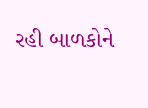રહી બાળકોને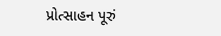પ્રોત્સાહન પૂરું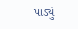પાડ્યું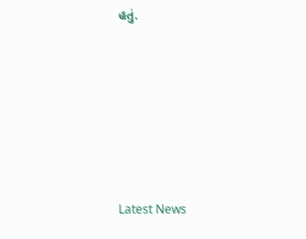હતું.






Latest News